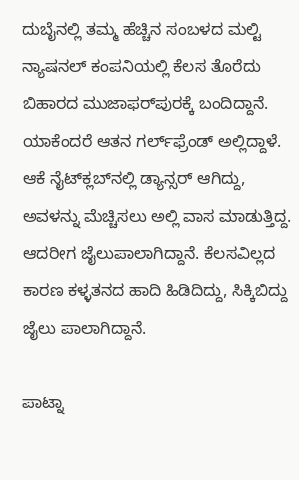ದುಬೈನಲ್ಲಿ ತಮ್ಮ ಹೆಚ್ಚಿನ ಸಂಬಳದ ಮಲ್ಟಿ ನ್ಯಾಷನಲ್‌ ಕಂಪನಿಯಲ್ಲಿ ಕೆಲಸ ತೊರೆದು ಬಿಹಾರದ ಮುಜಾಫರ್‌ಪುರಕ್ಕೆ ಬಂದಿದ್ದಾನೆ. ಯಾಕೆಂದರೆ ಆತನ ಗರ್ಲ್‌ಫ್ರೆಂಡ್‌ ಅಲ್ಲಿದ್ದಾಳೆ. ಆಕೆ ನೈಟ್‌ಕ್ಲಬ್‌ನಲ್ಲಿ ಡ್ಯಾನ್ಸರ್‌ ಆಗಿದ್ದು, ಅವಳನ್ನು ಮೆಚ್ಚಿಸಲು ಅಲ್ಲಿ ವಾಸ ಮಾಡುತ್ತಿದ್ದ. ಆದರೀಗ ಜೈಲುಪಾಲಾಗಿದ್ದಾನೆ. ಕೆಲಸವಿಲ್ಲದ ಕಾರಣ ಕಳ್ಳತನದ ಹಾದಿ ಹಿಡಿದಿದ್ದು, ಸಿಕ್ಕಿಬಿದ್ದು ಜೈಲು ಪಾಲಾಗಿದ್ದಾನೆ.

ಪಾಟ್ನಾ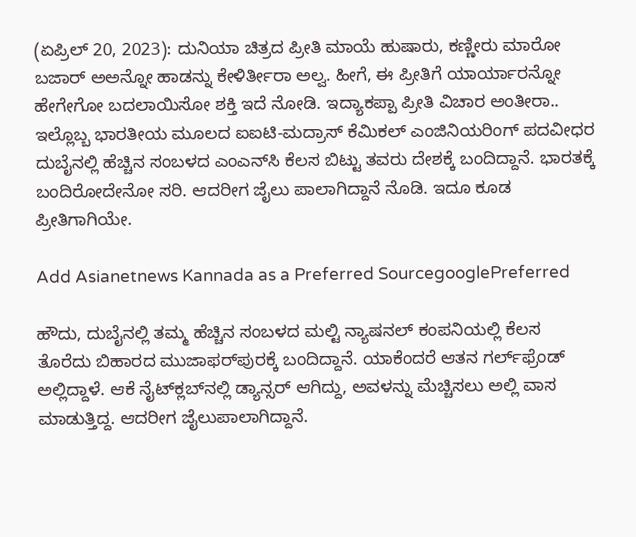(ಏಪ್ರಿಲ್ 20, 2023): ದುನಿಯಾ ಚಿತ್ರದ ಪ್ರೀತಿ ಮಾಯೆ ಹುಷಾರು, ಕಣ್ಣೀರು ಮಾರೋ ಬಜಾರ್‌ ಅಅನ್ನೋ ಹಾಡನ್ನು ಕೇಳಿರ್ತೀರಾ ಅಲ್ವ. ಹೀಗೆ, ಈ ಪ್ರೀತಿಗೆ ಯಾರ್ಯಾರನ್ನೋ ಹೇಗೇಗೋ ಬದಲಾಯಿಸೋ ಶಕ್ತಿ ಇದೆ ನೋಡಿ. ಇದ್ಯಾಕಪ್ಪಾ ಪ್ರೀತಿ ವಿಚಾರ ಅಂತೀರಾ.. ಇಲ್ಲೊಬ್ಬ ಭಾರತೀಯ ಮೂಲದ ಐಐಟಿ-ಮದ್ರಾಸ್ ಕೆಮಿಕಲ್ ಎಂಜಿನಿಯರಿಂಗ್ ಪದವೀಧರ ದುಬೈನಲ್ಲಿ ಹೆಚ್ಚಿನ ಸಂಬಳದ ಎಂಎನ್‌ಸಿ ಕೆಲಸ ಬಿಟ್ಟು ತವರು ದೇಶಕ್ಕೆ ಬಂದಿದ್ದಾನೆ. ಭಾರತಕ್ಕೆ ಬಂದಿರೋದೇನೋ ಸರಿ. ಆದರೀಗ ಜೈಲು ಪಾಲಾಗಿದ್ದಾನೆ ನೊಡಿ. ಇದೂ ಕೂಡ ಪ್ರೀತಿಗಾಗಿಯೇ.

Add Asianetnews Kannada as a Preferred SourcegooglePreferred

ಹೌದು, ದುಬೈನಲ್ಲಿ ತಮ್ಮ ಹೆಚ್ಚಿನ ಸಂಬಳದ ಮಲ್ಟಿ ನ್ಯಾಷನಲ್‌ ಕಂಪನಿಯಲ್ಲಿ ಕೆಲಸ ತೊರೆದು ಬಿಹಾರದ ಮುಜಾಫರ್‌ಪುರಕ್ಕೆ ಬಂದಿದ್ದಾನೆ. ಯಾಕೆಂದರೆ ಆತನ ಗರ್ಲ್‌ಫ್ರೆಂಡ್‌ ಅಲ್ಲಿದ್ದಾಳೆ. ಆಕೆ ನೈಟ್‌ಕ್ಲಬ್‌ನಲ್ಲಿ ಡ್ಯಾನ್ಸರ್‌ ಆಗಿದ್ದು, ಅವಳನ್ನು ಮೆಚ್ಚಿಸಲು ಅಲ್ಲಿ ವಾಸ ಮಾಡುತ್ತಿದ್ದ. ಆದರೀಗ ಜೈಲುಪಾಲಾಗಿದ್ದಾನೆ.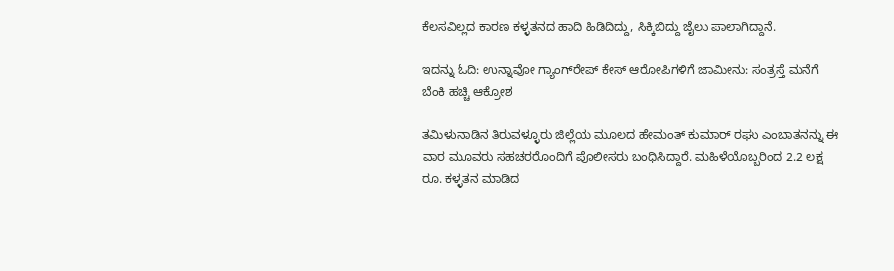ಕೆಲಸವಿಲ್ಲದ ಕಾರಣ ಕಳ್ಳತನದ ಹಾದಿ ಹಿಡಿದಿದ್ದು, ಸಿಕ್ಕಿಬಿದ್ದು ಜೈಲು ಪಾಲಾಗಿದ್ದಾನೆ.

ಇದನ್ನು ಓದಿ: ಉನ್ನಾವೋ ಗ್ಯಾಂಗ್‌ರೇಪ್‌ ಕೇಸ್‌ ಆರೋಪಿಗಳಿಗೆ ಜಾಮೀನು: ಸಂತ್ರಸ್ತೆ ಮನೆಗೆ ಬೆಂಕಿ ಹಚ್ಚಿ ಆಕ್ರೋಶ

ತಮಿಳುನಾಡಿನ ತಿರುವಳ್ಳೂರು ಜಿಲ್ಲೆಯ ಮೂಲದ ಹೇಮಂತ್ ಕುಮಾರ್ ರಘು ಎಂಬಾತನನ್ನು ಈ ವಾರ ಮೂವರು ಸಹಚರರೊಂದಿಗೆ ಪೊಲೀಸರು ಬಂಧಿಸಿದ್ದಾರೆ. ಮಹಿಳೆಯೊಬ್ಬರಿಂದ 2.2 ಲಕ್ಷ ರೂ. ಕಳ್ಳತನ ಮಾಡಿದ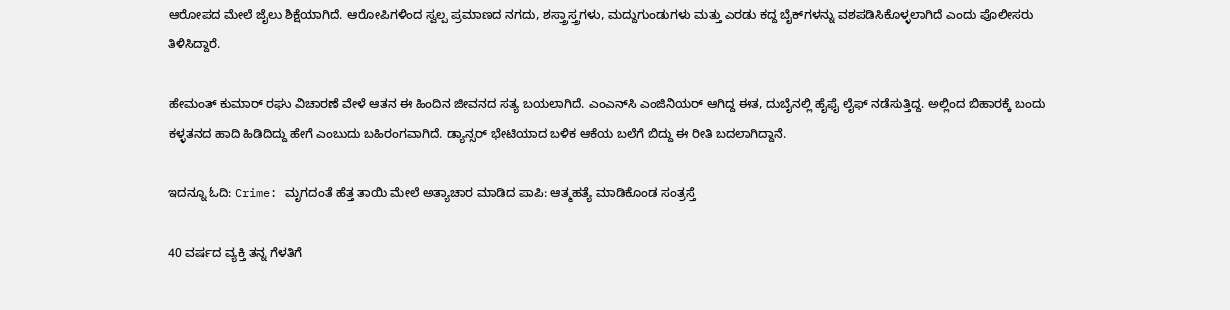ಆರೋಪದ ಮೇಲೆ ಜೈಲು ಶಿಕ್ಷೆಯಾಗಿದೆ. ಆರೋಪಿಗಳಿಂದ ಸ್ವಲ್ಪ ಪ್ರಮಾಣದ ನಗದು, ಶಸ್ತ್ರಾಸ್ತ್ರಗಳು, ಮದ್ದುಗುಂಡುಗಳು ಮತ್ತು ಎರಡು ಕದ್ದ ಬೈಕ್‌ಗಳನ್ನು ವಶಪಡಿಸಿಕೊಳ್ಳಲಾಗಿದೆ ಎಂದು ಪೊಲೀಸರು ತಿಳಿಸಿದ್ದಾರೆ.

ಹೇಮಂತ್ ಕುಮಾರ್ ರಘು ವಿಚಾರಣೆ ವೇಳೆ ಆತನ ಈ ಹಿಂದಿನ ಜೀವನದ ಸತ್ಯ ಬಯಲಾಗಿದೆ. ಎಂಎನ್‌ಸಿ ಎಂಜಿನಿಯರ್‌ ಆಗಿದ್ದ ಈತ, ದುಬೈನಲ್ಲಿ ಹೈಫೈ ಲೈಫ್‌ ನಡೆಸುತ್ತಿದ್ದ. ಅಲ್ಲಿಂದ ಬಿಹಾರಕ್ಕೆ ಬಂದು ಕಳ್ಳತನದ ಹಾದಿ ಹಿಡಿದಿದ್ದು ಹೇಗೆ ಎಂಬುದು ಬಹಿರಂಗವಾಗಿದೆ. ಡ್ಯಾನ್ಸರ್‌ ಭೇಟಿಯಾದ ಬಳಿಕ ಆಕೆಯ ಬಲೆಗೆ ಬಿದ್ದು ಈ ರೀತಿ ಬದಲಾಗಿದ್ದಾನೆ.

ಇದನ್ನೂ ಓದಿ: Crime: ಮೃಗದಂತೆ ಹೆತ್ತ ತಾಯಿ ಮೇಲೆ ಅತ್ಯಾಚಾರ ಮಾಡಿದ ಪಾಪಿ: ಆತ್ಮಹತ್ಯೆ ಮಾಡಿಕೊಂಡ ಸಂತ್ರಸ್ತೆ

40 ವರ್ಷದ ವ್ಯಕ್ತಿ ತನ್ನ ಗೆಳತಿಗೆ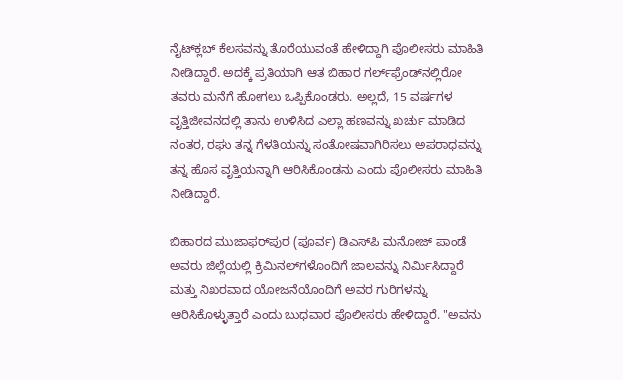ನೈಟ್‌ಕ್ಲಬ್ ಕೆಲಸವನ್ನು ತೊರೆಯುವಂತೆ ಹೇಳಿದ್ದಾಗಿ ಪೊಲೀಸರು ಮಾಹಿತಿ ನೀಡಿದ್ದಾರೆ. ಅದಕ್ಕೆ ಪ್ರತಿಯಾಗಿ ಆತ ಬಿಹಾರ ಗರ್ಲ್‌ಫ್ರೆಂಡ್‌ನಲ್ಲಿರೋ ತವರು ಮನೆಗೆ ಹೋಗಲು ಒಪ್ಪಿಕೊಂಡರು. ಅಲ್ಲದೆ, 15 ವರ್ಷಗಳ ವೃತ್ತಿಜೀವನದಲ್ಲಿ ತಾನು ಉಳಿಸಿದ ಎಲ್ಲಾ ಹಣವನ್ನು ಖರ್ಚು ಮಾಡಿದ ನಂತರ, ರಘು ತನ್ನ ಗೆಳತಿಯನ್ನು ಸಂತೋಷವಾಗಿರಿಸಲು ಅಪರಾಧವನ್ನು ತನ್ನ ಹೊಸ ವೃತ್ತಿಯನ್ನಾಗಿ ಆರಿಸಿಕೊಂಡನು ಎಂದು ಪೊಲೀಸರು ಮಾಹಿತಿ ನೀಡಿದ್ದಾರೆ.

ಬಿಹಾರದ ಮುಜಾಫರ್‌ಪುರ (ಪೂರ್ವ) ಡಿಎಸ್‌ಪಿ ಮನೋಜ್ ಪಾಂಡೆ ಅವರು ಜಿಲ್ಲೆಯಲ್ಲಿ ಕ್ರಿಮಿನಲ್‌ಗಳೊಂದಿಗೆ ಜಾಲವನ್ನು ನಿರ್ಮಿಸಿದ್ದಾರೆ ಮತ್ತು ನಿಖರವಾದ ಯೋಜನೆಯೊಂದಿಗೆ ಅವರ ಗುರಿಗಳನ್ನು ಆರಿಸಿಕೊಳ್ಳುತ್ತಾರೆ ಎಂದು ಬುಧವಾರ ಪೊಲೀಸರು ಹೇಳಿದ್ದಾರೆ. "ಅವನು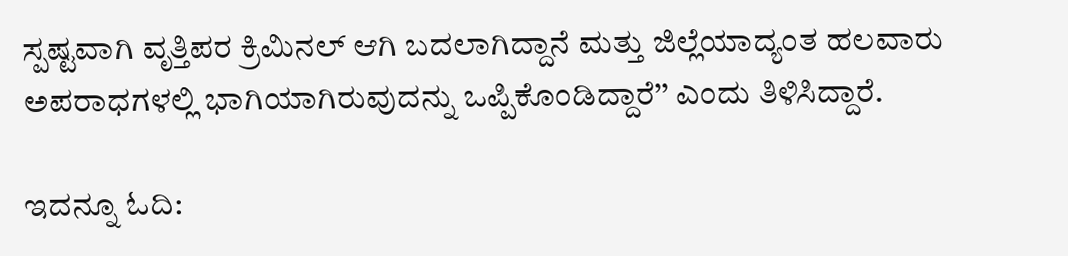ಸ್ಪಷ್ಟವಾಗಿ ವೃತ್ತಿಪರ ಕ್ರಿಮಿನಲ್ ಆಗಿ ಬದಲಾಗಿದ್ದಾನೆ ಮತ್ತು ಜಿಲ್ಲೆಯಾದ್ಯಂತ ಹಲವಾರು ಅಪರಾಧಗಳಲ್ಲಿ ಭಾಗಿಯಾಗಿರುವುದನ್ನು ಒಪ್ಪಿಕೊಂಡಿದ್ದಾರೆ’’ ಎಂದು ತಿಳಿಸಿದ್ದಾರೆ.

ಇದನ್ನೂ ಓದಿ: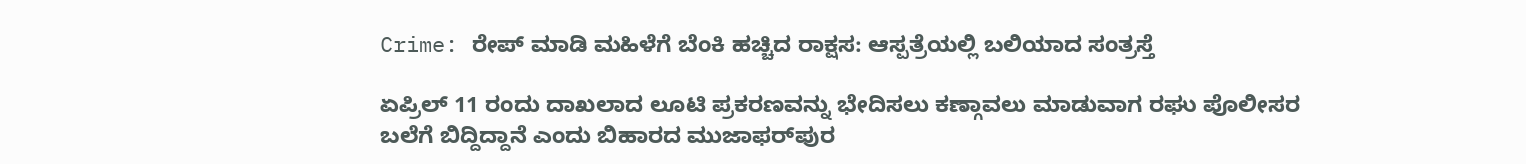Crime: ರೇಪ್‌ ಮಾಡಿ ಮಹಿಳೆಗೆ ಬೆಂಕಿ ಹಚ್ಚಿದ ರಾಕ್ಷಸ: ಆಸ್ಪತ್ರೆಯಲ್ಲಿ ಬಲಿಯಾದ ಸಂತ್ರಸ್ತೆ

ಏಪ್ರಿಲ್ 11 ರಂದು ದಾಖಲಾದ ಲೂಟಿ ಪ್ರಕರಣವನ್ನು ಭೇದಿಸಲು ಕಣ್ಗಾವಲು ಮಾಡುವಾಗ ರಘು ಪೊಲೀಸರ ಬಲೆಗೆ ಬಿದ್ದಿದ್ದಾನೆ ಎಂದು ಬಿಹಾರದ ಮುಜಾಫರ್‌ಪುರ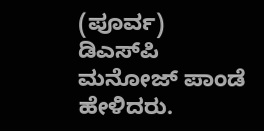(ಪೂರ್ವ) ಡಿಎಸ್‌ಪಿ ಮನೋಜ್ ಪಾಂಡೆ ಹೇಳಿದರು.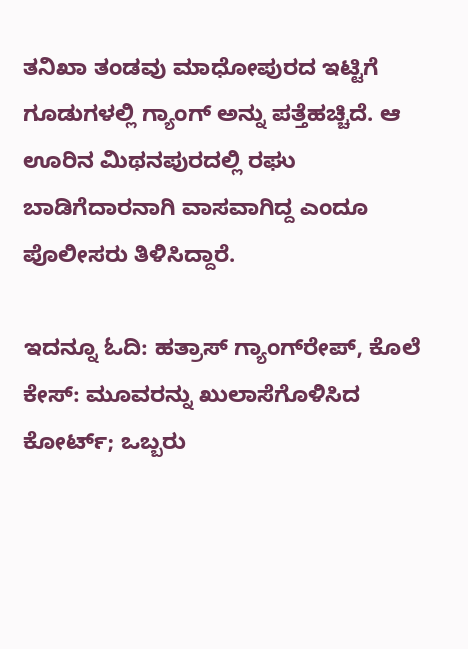ತನಿಖಾ ತಂಡವು ಮಾಧೋಪುರದ ಇಟ್ಟಿಗೆ ಗೂಡುಗಳಲ್ಲಿ ಗ್ಯಾಂಗ್ ಅನ್ನು ಪತ್ತೆಹಚ್ಚಿದೆ. ಆ ಊರಿನ ಮಿಥನಪುರದಲ್ಲಿ ರಘು ಬಾಡಿಗೆದಾರನಾಗಿ ವಾಸವಾಗಿದ್ದ ಎಂದೂ ಪೊಲೀಸರು ತಿಳಿಸಿದ್ದಾರೆ.

ಇದನ್ನೂ ಓದಿ: ಹತ್ರಾಸ್‌ ಗ್ಯಾಂಗ್‌ರೇಪ್‌, ಕೊಲೆ ಕೇಸ್‌: ಮೂವರನ್ನು ಖುಲಾಸೆಗೊಳಿಸಿದ ಕೋರ್ಟ್‌; ಒಬ್ಬರು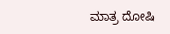ಮಾತ್ರ ದೋಷಿ